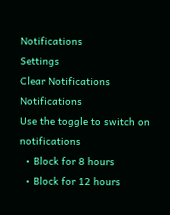Notifications
Settings
Clear Notifications
Notifications
Use the toggle to switch on notifications
  • Block for 8 hours
  • Block for 12 hours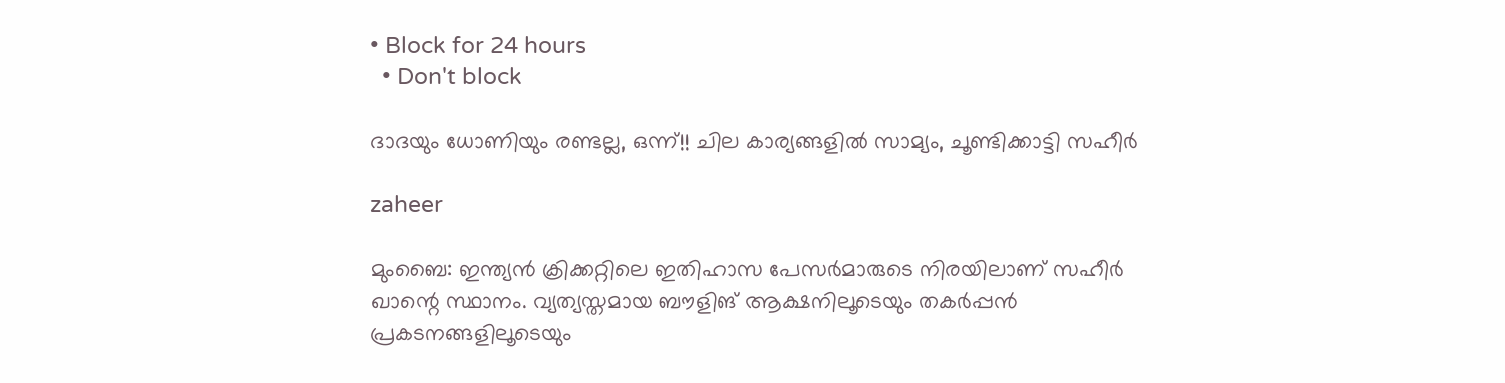• Block for 24 hours
  • Don't block

ദാദയും ധോണിയും രണ്ടല്ല, ഒന്ന്!! ചില കാര്യങ്ങളില്‍ സാമ്യം, ചൂണ്ടിക്കാട്ടി സഹീര്‍

zaheer

മുംബൈ: ഇന്ത്യന്‍ ക്രിക്കറ്റിലെ ഇതിഹാസ പേസര്‍മാരുടെ നിരയിലാണ് സഹീര്‍ ഖാന്റെ സ്ഥാനം. വ്യത്യസ്തമായ ബൗളിങ് ആക്ഷനിലൂടെയും തകര്‍പ്പന്‍ പ്രകടനങ്ങളിലൂടെയും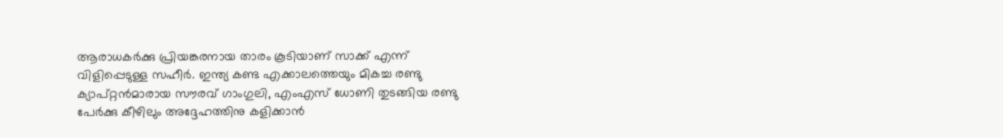ആരാധകര്‍ക്കു പ്രിയങ്കരനായ താരം കൂടിയാണ് സാക്ക് എന്ന് വിളിപ്പെടുള്ള സഹീര്‍. ഇന്ത്യ കണ്ട എക്കാലത്തെയും മികച്ച രണ്ടു ക്യാപ്റ്റന്‍മാരായ സൗരവ് ഗാംഗുലി, എംഎസ് ധോണി തുടങ്ങിയ രണ്ടു പേര്‍ക്കു കീഴിലും അദ്ദേഹത്തിനു കളിക്കാന്‍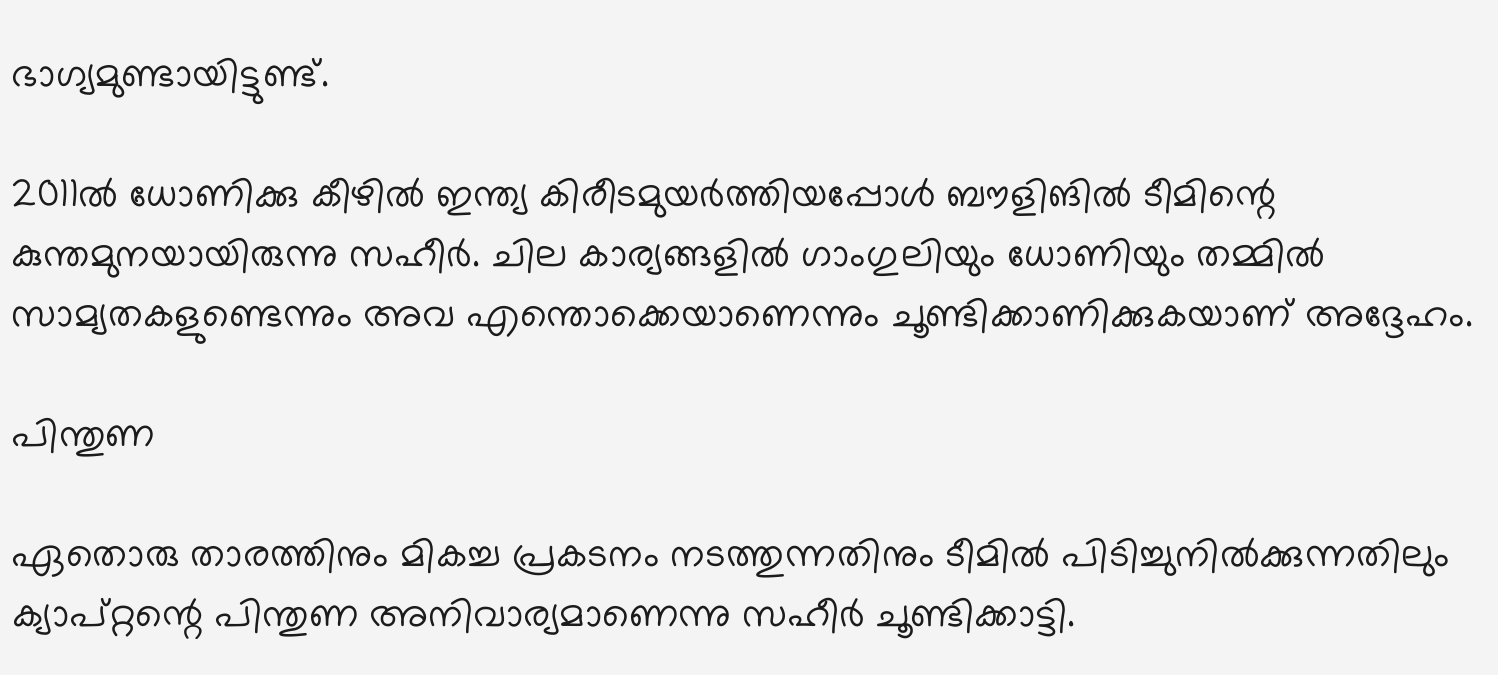ഭാഗ്യമുണ്ടായിട്ടുണ്ട്.

2011ല്‍ ധോണിക്കു കീഴില്‍ ഇന്ത്യ കിരീടമുയര്‍ത്തിയപ്പോള്‍ ബൗളിങില്‍ ടീമിന്റെ കുന്തമുനയായിരുന്നു സഹീര്‍. ചില കാര്യങ്ങളില്‍ ഗാംഗുലിയും ധോണിയും തമ്മില്‍ സാമ്യതകളുണ്ടെന്നും അവ എന്തൊക്കെയാണെന്നും ചൂണ്ടിക്കാണിക്കുകയാണ് അദ്ദേഹം.

പിന്തുണ

ഏതൊരു താരത്തിനും മികച്ച പ്രകടനം നടത്തുന്നതിനും ടീമില്‍ പിടിച്ചുനില്‍ക്കുന്നതിലും ക്യാപ്റ്റന്റെ പിന്തുണ അനിവാര്യമാണെന്നു സഹീര്‍ ചൂണ്ടിക്കാട്ടി.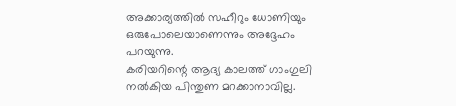അക്കാര്യത്തില്‍ സഹീറും ധോണിയും ഒരുപോലെയാണെന്നും അദ്ദേഹം പറയുന്നു.
കരിയറിന്റെ ആദ്യ കാലത്ത് ഗാംഗുലി നല്‍കിയ പിന്തുണ മറക്കാനാവില്ല.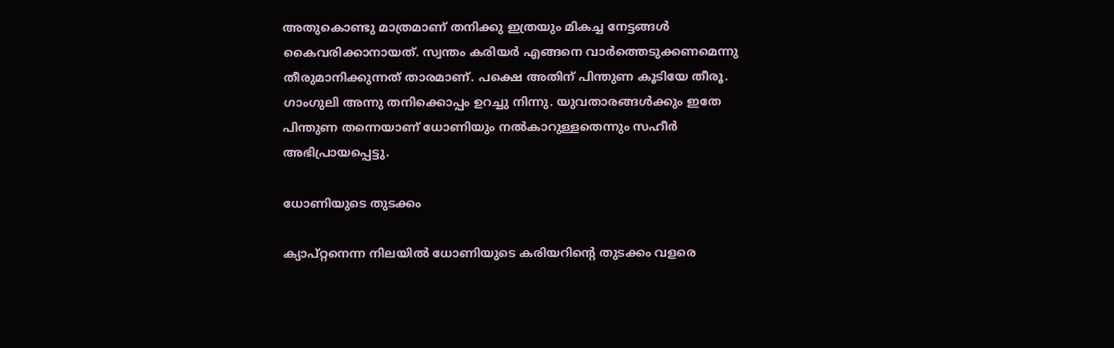അതുകൊണ്ടു മാത്രമാണ് തനിക്കു ഇത്രയും മികച്ച നേട്ടങ്ങള്‍ കൈവരിക്കാനായത്. സ്വന്തം കരിയര്‍ എങ്ങനെ വാര്‍ത്തെടുക്കണമെന്നു തീരുമാനിക്കുന്നത് താരമാണ്. പക്ഷെ അതിന് പിന്തുണ കൂടിയേ തീരൂ. ഗാംഗുലി അന്നു തനിക്കൊപ്പം ഉറച്ചു നിന്നു. യുവതാരങ്ങള്‍ക്കും ഇതേ പിന്തുണ തന്നെയാണ് ധോണിയും നല്‍കാറുള്ളതെന്നും സഹീര്‍ അഭിപ്രായപ്പെട്ടു.

ധോണിയുടെ തുടക്കം

ക്യാപ്റ്റനെന്ന നിലയില്‍ ധോണിയുടെ കരിയറിന്റെ തുടക്കം വളരെ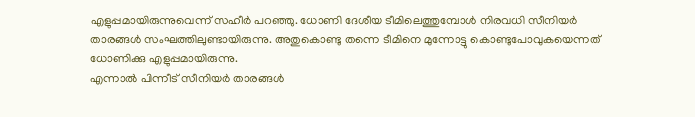എളുപ്പമായിരുന്നുവെന്ന് സഹീര്‍ പറഞ്ഞു. ധോണി ദേശീയ ടീമിലെത്തുമ്പോള്‍ നിരവധി സീനിയര്‍ താരങ്ങള്‍ സംഘത്തിലുണ്ടായിരുന്നു. അതുകൊണ്ടു തന്നെ ടീമിനെ മുന്നോട്ടു കൊണ്ടുപോവുകയെന്നത് ധോണിക്കു എളുപ്പമായിരുന്നു.
എന്നാല്‍ പിന്നീട് സീനിയര്‍ താരങ്ങള്‍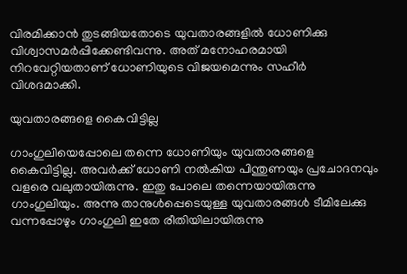വിരമിക്കാന്‍ തുടങ്ങിയതോടെ യുവതാരങ്ങളില്‍ ധോണിക്കു വിശ്വാസമര്‍പ്പിക്കേണ്ടിവന്നു. അത് മനോഹരമായി നിറവേറ്റിയതാണ് ധോണിയുടെ വിജയമെന്നും സഹീര്‍ വിശദമാക്കി.

യുവതാരങ്ങളെ കൈവിട്ടില്ല

ഗാംഗുലിയെപ്പോലെ തന്നെ ധോണിയും യുവതാരങ്ങളെ കൈവിട്ടില്ല. അവര്‍ക്ക് ധോണി നല്‍കിയ പിന്തുണയും പ്രചോദനവും വളരെ വലുതായിരുന്നു. ഇതു പോലെ തന്നെയായിരുന്നു ഗാംഗുലിയും. അന്നു താനുള്‍പ്പെടെയുള്ള യുവതാരങ്ങള്‍ ടീമിലേക്കു വന്നപ്പോഴും ഗാംഗുലി ഇതേ രീതിയിലായിരുന്നു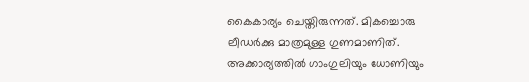കൈകാര്യം ചെയ്തിരുന്നത്. മികച്ചൊരു ലീഡര്‍ക്കു മാത്രമുള്ള ഗുണമാണിത്. അക്കാര്യത്തില്‍ ഗാംഗുലിയും ധോണിയും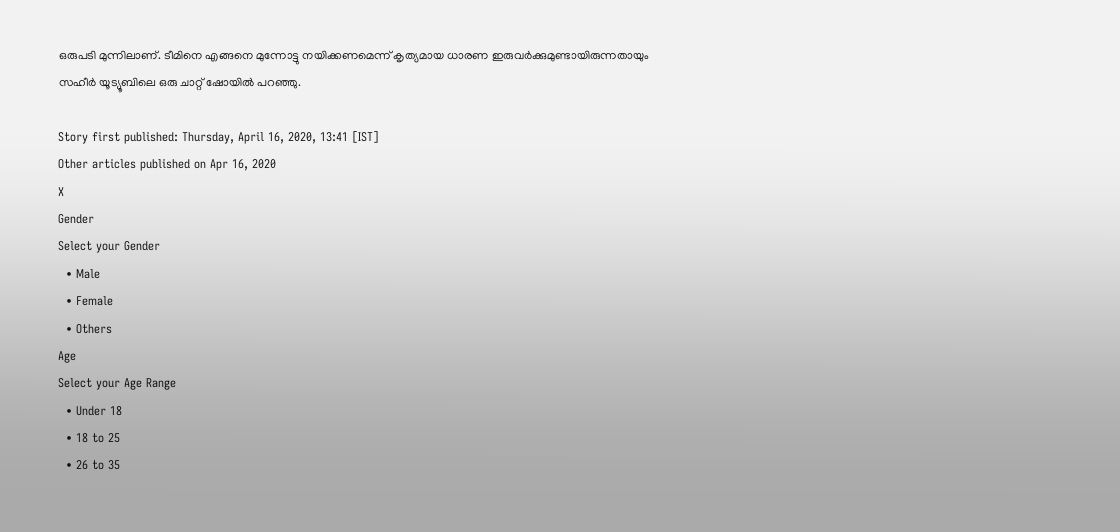ഒരുപടി മുന്നിലാണ്. ടീമിനെ എങ്ങനെ മുന്നോട്ടു നയിക്കണമെന്ന് കൃത്യമായ ധാരണ ഇരുവര്‍ക്കുമുണ്ടായിരുന്നതായും സഹീര്‍ യൂട്യൂബിലെ ഒരു ചാറ്റ് ഷോയില്‍ പറഞ്ഞു.

Story first published: Thursday, April 16, 2020, 13:41 [IST]
Other articles published on Apr 16, 2020
X
Gender
Select your Gender
  • Male
  • Female
  • Others
Age
Select your Age Range
  • Under 18
  • 18 to 25
  • 26 to 35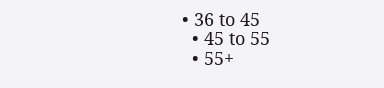• 36 to 45
  • 45 to 55
  • 55+